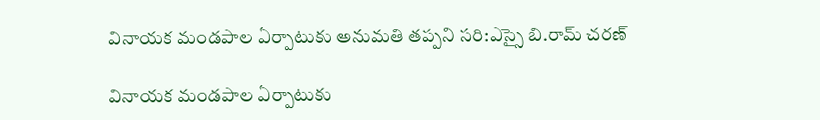వినాయక మండపాల ఏర్పాటుకు అనుమతి తప్పని సరి:ఎస్సై బి.రామ్ చరణ్

వినాయక మండపాల ఏర్పాటుకు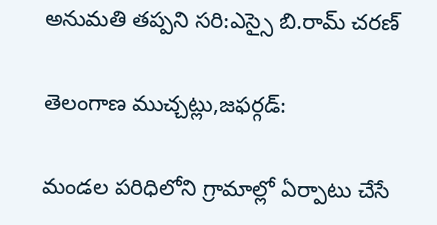అనుమతి తప్పని సరి:ఎస్సై బి.రామ్ చరణ్

తెలంగాణ ముచ్చట్లు,జఫర్గడ్:

మండల పరిధిలోని గ్రామాల్లో ఏర్పాటు చేసే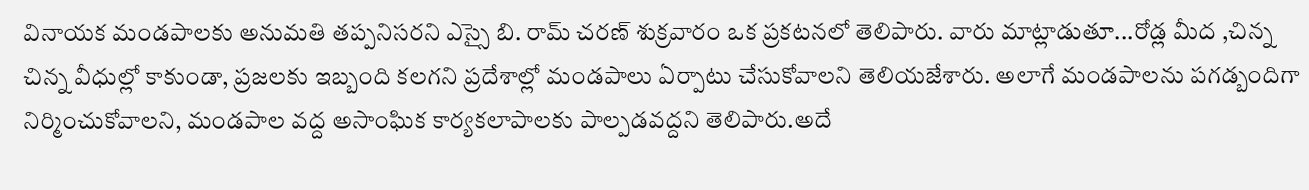వినాయక మండపాలకు అనుమతి తప్పనిసరని ఎస్సై బి. రామ్ చరణ్ శుక్రవారం ఒక ప్రకటనలో తెలిపారు. వారు మాట్లాడుతూ...రోడ్ల మీద ,చిన్న చిన్న వీధుల్లో కాకుండా, ప్రజలకు ఇబ్బంది కలగని ప్రదేశాల్లో మండపాలు ఏర్పాటు చేసుకోవాలని తెలియజేశారు. అలాగే మండపాలను పగడ్బందిగా నిర్మించుకోవాలని, మండపాల వద్ద అసాంఘిక కార్యకలాపాలకు పాల్పడవద్దని తెలిపారు.అదే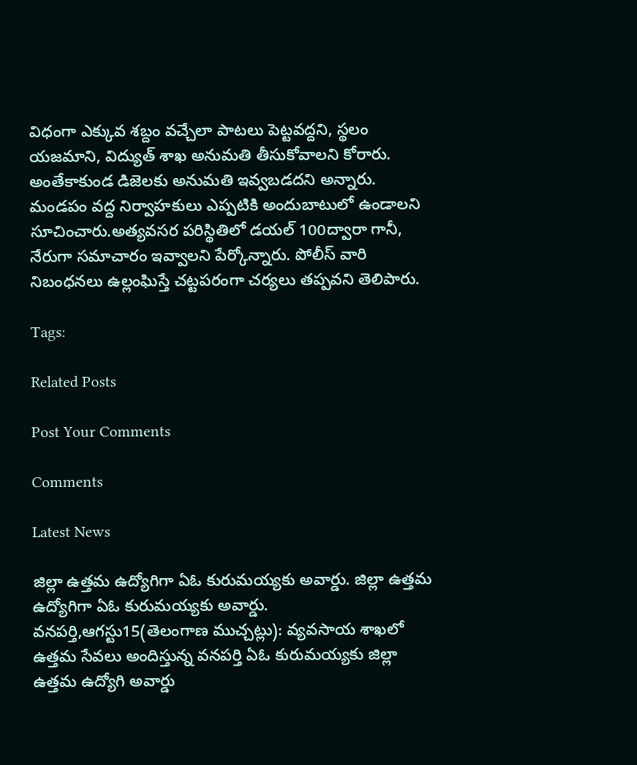విధంగా ఎక్కువ శబ్దం వచ్చేలా పాటలు పెట్టవద్దని, స్థలం యజమాని, విద్యుత్ శాఖ అనుమతి తీసుకోవాలని కోరారు. అంతేకాకుండ డిజెలకు అనుమతి ఇవ్వబడదని అన్నారు. మండపం వద్ద నిర్వాహకులు ఎప్పటికి అందుబాటులో ఉండాలని సూచించారు.అత్యవసర పరిస్థితిలో డయల్ 100ద్వారా గానీ, నేరుగా సమాచారం ఇవ్వాలని పేర్కోన్నారు. పోలీస్ వారి నిబంధనలు ఉల్లంఘిస్తే చట్టపరంగా చర్యలు తప్పవని తెలిపారు.

Tags:

Related Posts

Post Your Comments

Comments

Latest News

జిల్లా ఉత్తమ ఉద్యోగిగా ఏఓ కురుమయ్యకు అవార్డు. జిల్లా ఉత్తమ ఉద్యోగిగా ఏఓ కురుమయ్యకు అవార్డు.
వనపర్తి,ఆగస్టు15(తెలంగాణ ముచ్చట్లు): వ్యవసాయ శాఖలో ఉత్తమ సేవలు అందిస్తున్న వనపర్తి ఏఓ కురుమయ్యకు జిల్లా ఉత్తమ ఉద్యోగి అవార్డు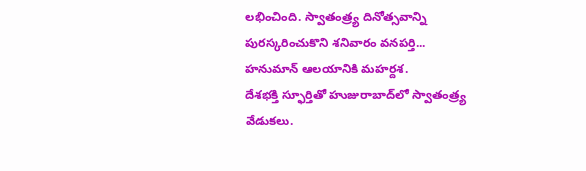లభించింది. స్వాతంత్ర్య దినోత్సవాన్ని పురస్కరించుకొని శనివారం వనపర్తి...
హనుమాన్ ఆలయానికి మహర్దశ.
దేశభక్తి స్ఫూర్తితో హుజురాబాద్‌లో స్వాతంత్ర్య వేడుకలు.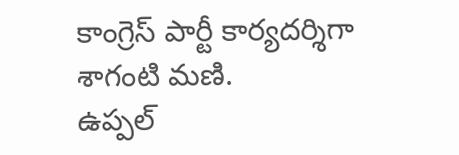కాంగ్రెస్ పార్టీ కార్యదర్శిగా శాగంటి మణి.
ఉప్పల్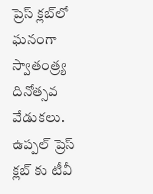ప్రెస్ క్లబ్‌లో ఘనంగా స్వాతంత్ర్య దినోత్సవ వేడుకలు.
ఉప్పల్ ప్రెస్ క్లబ్‌ కు టీవీ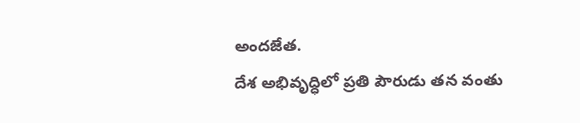అందజేత.
దేశ అభివృద్ధిలో ప్రతి పౌరుడు తన వంతు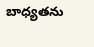బాధ్యతను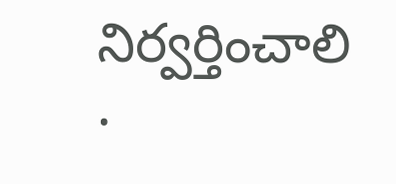నిర్వర్తించాలి .